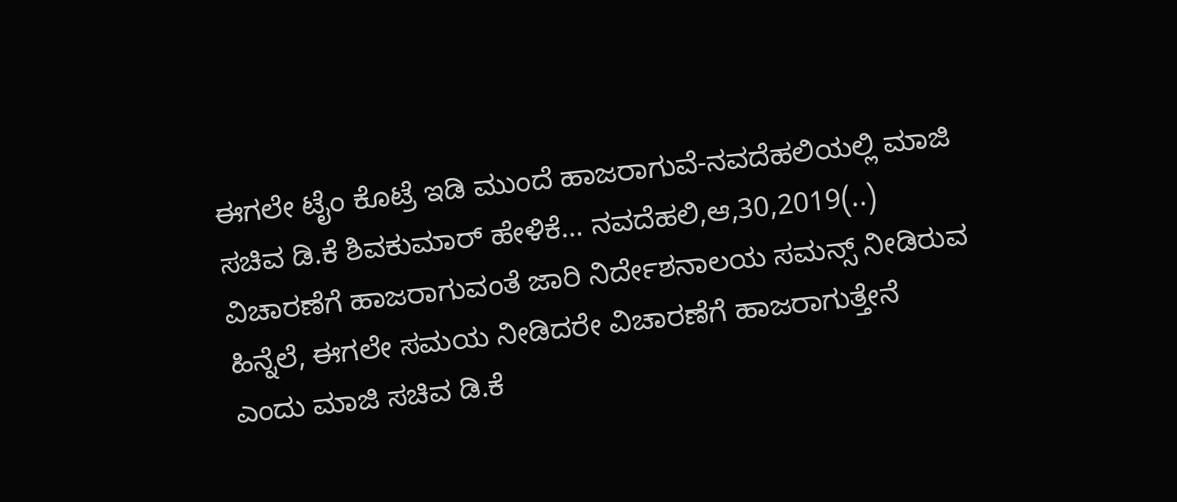ಈಗಲೇ ಟೈಂ ಕೊಟ್ರೆ ಇಡಿ ಮುಂದೆ ಹಾಜರಾಗುವೆ-ನವದೆಹಲಿಯಲ್ಲಿ ಮಾಜಿ ಸಚಿವ ಡಿ.ಕೆ ಶಿವಕುಮಾರ್ ಹೇಳಿಕೆ… ನವದೆಹಲಿ,ಆ,30,2019(..) ವಿಚಾರಣೆಗೆ ಹಾಜರಾಗುವಂತೆ ಜಾರಿ ನಿರ್ದೇಶನಾಲಯ ಸಮನ್ಸ್ ನೀಡಿರುವ ಹಿನ್ನೆಲೆ, ಈಗಲೇ ಸಮಯ ನೀಡಿದರೇ ವಿಚಾರಣೆಗೆ ಹಾಜರಾಗುತ್ತೇನೆ ಎಂದು ಮಾಜಿ ಸಚಿವ ಡಿ.ಕೆ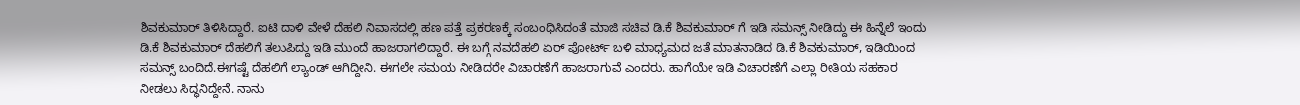ಶಿವಕುಮಾರ್ ತಿಳಿಸಿದ್ದಾರೆ. ಐಟಿ ದಾಳಿ ವೇಳೆ ದೆಹಲಿ ನಿವಾಸದಲ್ಲಿ ಹಣ ಪತ್ತೆ ಪ್ರಕರಣಕ್ಕೆ ಸಂಬಂಧಿಸಿದಂತೆ ಮಾಜಿ ಸಚಿವ ಡಿ.ಕೆ ಶಿವಕುಮಾರ್ ಗೆ ಇಡಿ ಸಮನ್ಸ್ ನೀಡಿದ್ದು ಈ ಹಿನ್ನೆಲೆ ಇಂದು ಡಿ.ಕೆ ಶಿವಕುಮಾರ್ ದೆಹಲಿಗೆ ತಲುಪಿದ್ದು ಇಡಿ ಮುಂದೆ ಹಾಜರಾಗಲಿದ್ದಾರೆ. ಈ ಬಗ್ಗೆ ನವದೆಹಲಿ ಏರ್ ಪೋರ್ಟ್ ಬಳಿ ಮಾಧ್ಯಮದ ಜತೆ ಮಾತನಾಡಿದ ಡಿ.ಕೆ ಶಿವಕುಮಾರ್, ಇಡಿಯಿಂದ ಸಮನ್ಸ್ ಬಂದಿದೆ.ಈಗಷ್ಟೆ ದೆಹಲಿಗೆ ಲ್ಯಾಂಡ್ ಆಗಿದ್ದೀನಿ. ಈಗಲೇ ಸಮಯ ನೀಡಿದರೇ ವಿಚಾರಣೆಗೆ ಹಾಜರಾಗುವೆ ಎಂದರು. ಹಾಗೆಯೇ ಇಡಿ ವಿಚಾರಣೆಗೆ ಎಲ್ಲಾ ರೀತಿಯ ಸಹಕಾರ ನೀಡಲು ಸಿದ್ಧನಿದ್ದೇನೆ. ನಾನು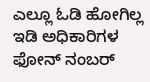ಎಲ್ಲೂ ಓಡಿ ಹೋಗಿಲ್ಲ ಇಡಿ ಅಧಿಕಾರಿಗಳ ಫೋನ್ ನಂಬರ್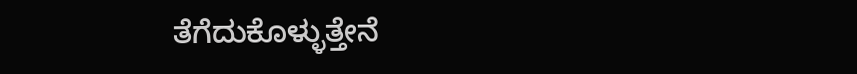ತೆಗೆದುಕೊಳ್ಳುತ್ತೇನೆ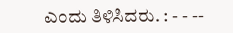ಎಂದು ತಿಳಿಸಿದರು. : - - --